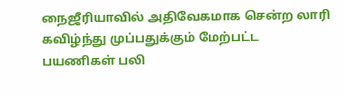நைஜீரியாவில் அதிவேகமாக சென்ற லாரி கவிழ்ந்து முப்பதுக்கும் மேற்பட்ட பயணிகள் பலி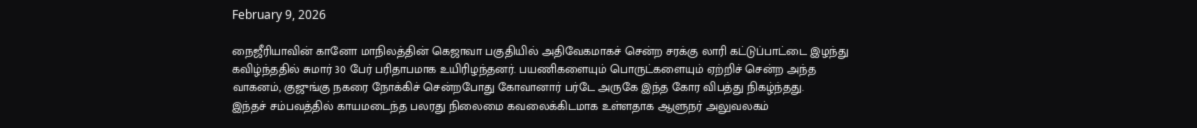February 9, 2026

நைஜீரியாவின் கானோ மாநிலத்தின் கெஜாவா பகுதியில் அதிவேகமாகச் சென்ற சரக்கு லாரி கட்டுப்பாட்டை இழந்து கவிழ்ந்ததில் சுமார் 30 பேர் பரிதாபமாக உயிரிழந்தனர். பயணிகளையும் பொருட்களையும் ஏற்றிச் சென்ற அந்த வாகனம், குஜுங்கு நகரை நோக்கிச் சென்றபோது கோவானார் பர்டே அருகே இந்த கோர விபத்து நிகழ்ந்தது.
இந்தச் சம்பவத்தில் காயமடைந்த பலரது நிலைமை கவலைக்கிடமாக உள்ளதாக ஆளுநர் அலுவலகம்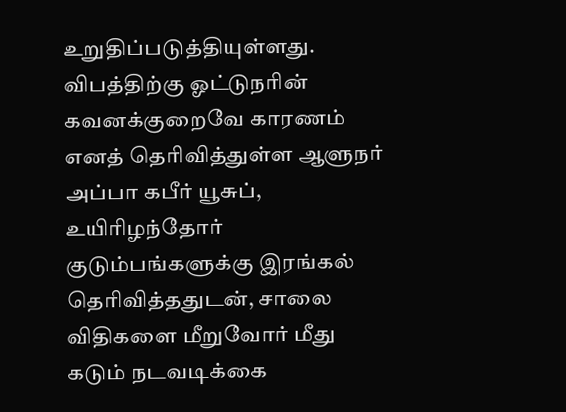உறுதிப்படுத்தியுள்ளது. விபத்திற்கு ஓட்டுநரின் கவனக்குறைவே காரணம் எனத் தெரிவித்துள்ள ஆளுநர் அப்பா கபீர் யூசுப், உயிரிழந்தோர் குடும்பங்களுக்கு இரங்கல் தெரிவித்ததுடன், சாலை விதிகளை மீறுவோர் மீது கடும் நடவடிக்கை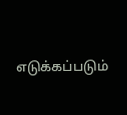எடுக்கப்படும்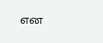என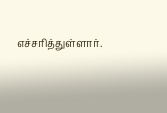எச்சரித்துள்ளார்.